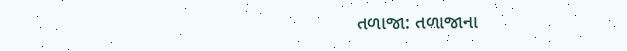તળાજા: તળાજાના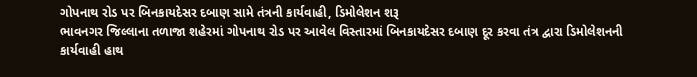ગોપનાથ રોડ પર બિનકાયદેસર દબાણ સામે તંત્રની કાર્યવાહી, ડિમોલેશન શરૂ
ભાવનગર જિલ્લાના તળાજા શહેરમાં ગોપનાથ રોડ પર આવેલ વિસ્તારમાં બિનકાયદેસર દબાણ દૂર કરવા તંત્ર દ્વારા ડિમોલેશનની કાર્યવાહી હાથ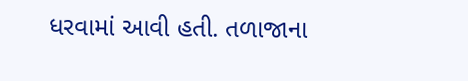ધરવામાં આવી હતી. તળાજાના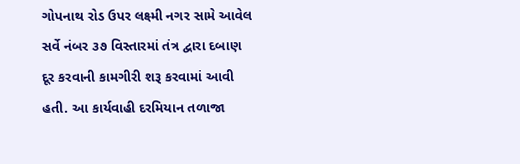ગોપનાથ રોડ ઉપર લક્ષ્મી નગર સામે આવેલ સર્વે નંબર ૩૭ વિસ્તારમાં તંત્ર દ્વારા દબાણ દૂર કરવાની કામગીરી શરૂ કરવામાં આવી હતી. આ કાર્યવાહી દરમિયાન તળાજા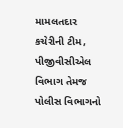મામલતદાર કચેરીની ટીમ, પીજીવીસીએલ વિભાગ તેમજ પોલીસ વિભાગનો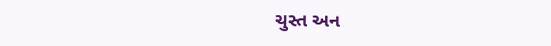ચુસ્ત અન